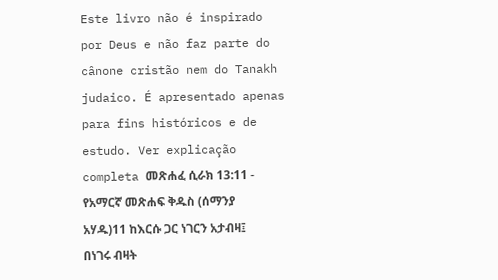Este livro não é inspirado por Deus e não faz parte do cânone cristão nem do Tanakh judaico. É apresentado apenas para fins históricos e de estudo. Ver explicação completa መጽሐፈ ሲራክ 13:11 - የአማርኛ መጽሐፍ ቅዱስ (ሰማንያ አሃዱ)11 ከእርሱ ጋር ነገርን አታብዛ፤ በነገሩ ብዛት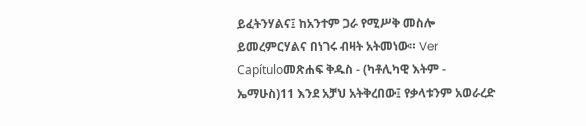ይፈትንሃልና፤ ከአንተም ጋራ የሚሥቅ መስሎ ይመረምርሃልና በነገሩ ብዛት አትመነው። Ver Capítuloመጽሐፍ ቅዱስ - (ካቶሊካዊ እትም - ኤማሁስ)11 እንደ አቻህ አትቅረበው፤ የቃላቱንም አወራረድ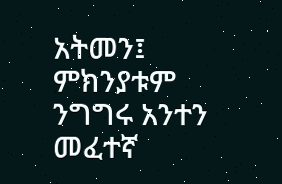አትመን፤ ምክንያቱም ንግግሩ አንተን መፈተኛ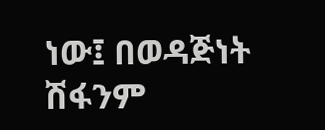ነው፤ በወዳጅነት ሽፋንም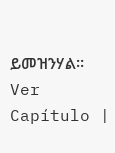ይመዝንሃል። Ver Capítulo |